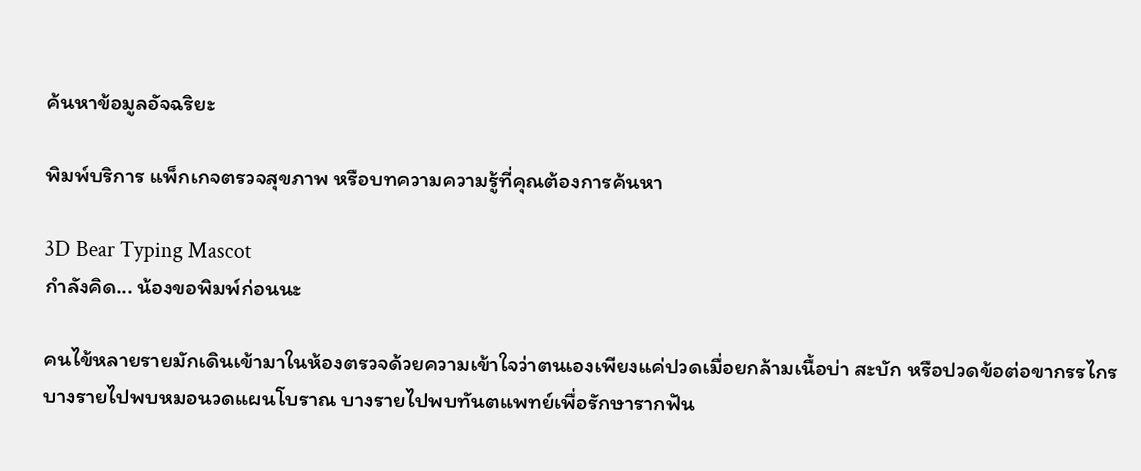ค้นหาข้อมูลอัจฉริยะ

พิมพ์บริการ แพ็กเกจตรวจสุขภาพ หรือบทความความรู้ที่คุณต้องการค้นหา

3D Bear Typing Mascot
กำลังคิด... น้องขอพิมพ์ก่อนนะ

คนไข้หลายรายมักเดินเข้ามาในห้องตรวจด้วยความเข้าใจว่าตนเองเพียงแค่ปวดเมื่อยกล้ามเนื้อบ่า สะบัก หรือปวดข้อต่อขากรรไกร บางรายไปพบหมอนวดแผนโบราณ บางรายไปพบทันตแพทย์เพื่อรักษารากฟัน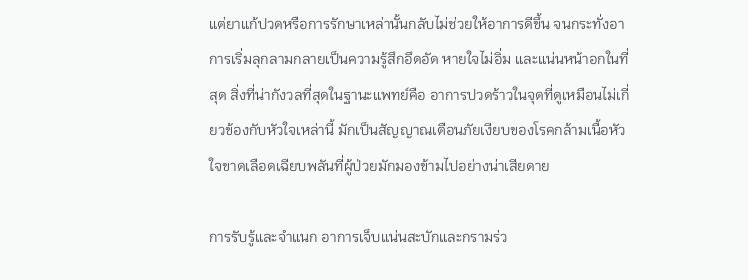แต่ยาแก้ปวดหรือการรักษาเหล่านั้นกลับไม่ช่วยให้อาการดีขึ้น จนกระทั่งอาการเริ่มลุกลามกลายเป็นความรู้สึกอึดอัด หายใจไม่อิ่ม และแน่นหน้าอกในที่สุด สิ่งที่น่ากังวลที่สุดในฐานะแพทย์คือ อาการปวดร้าวในจุดที่ดูเหมือนไม่เกี่ยวข้องกับหัวใจเหล่านี้ มักเป็นสัญญาณเตือนภัยเงียบของโรคกล้ามเนื้อหัวใจขาดเลือดเฉียบพลันที่ผู้ป่วยมักมองข้ามไปอย่างน่าเสียดาย

การรับรู้และจำแนก อาการเจ็บแน่นสะบักและกรามร่ว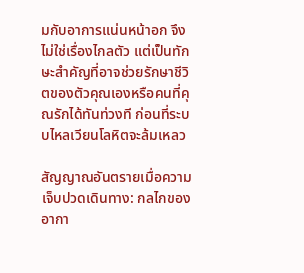มกับอาการแน่นหน้าอก จึงไม่ใช่เรื่องไกลตัว แต่เป็นทักษะสำคัญที่อาจช่วยรักษาชีวิตของตัวคุณเองหรือคนที่คุณรักได้ทันท่วงที ก่อนที่ระบบไหลเวียนโลหิตจะล้มเหลว

สัญญาณอันตรายเมื่อความเจ็บปวดเดินทาง: กลไกของอากา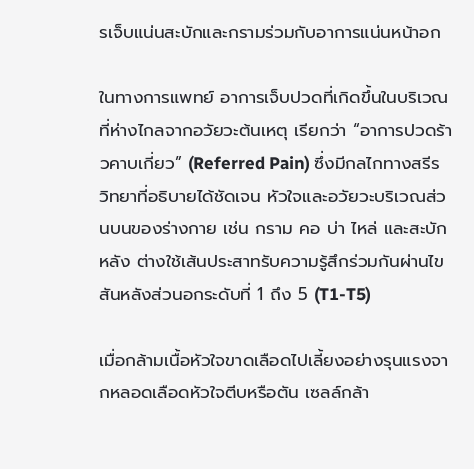รเจ็บแน่นสะบักและกรามร่วมกับอาการแน่นหน้าอก

ในทางการแพทย์ อาการเจ็บปวดที่เกิดขึ้นในบริเวณที่ห่างไกลจากอวัยวะต้นเหตุ เรียกว่า “อาการปวดร้าวคาบเกี่ยว” (Referred Pain) ซึ่งมีกลไกทางสรีรวิทยาที่อธิบายได้ชัดเจน หัวใจและอวัยวะบริเวณส่วนบนของร่างกาย เช่น กราม คอ บ่า ไหล่ และสะบักหลัง ต่างใช้เส้นประสาทรับความรู้สึกร่วมกันผ่านไขสันหลังส่วนอกระดับที่ 1 ถึง 5 (T1-T5)

เมื่อกล้ามเนื้อหัวใจขาดเลือดไปเลี้ยงอย่างรุนแรงจากหลอดเลือดหัวใจตีบหรือตัน เซลล์กล้า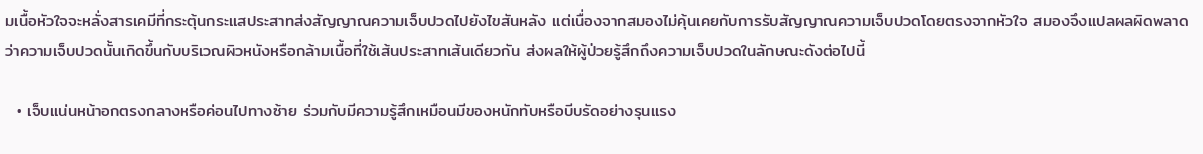มเนื้อหัวใจจะหลั่งสารเคมีที่กระตุ้นกระแสประสาทส่งสัญญาณความเจ็บปวดไปยังไขสันหลัง แต่เนื่องจากสมองไม่คุ้นเคยกับการรับสัญญาณความเจ็บปวดโดยตรงจากหัวใจ สมองจึงแปลผลผิดพลาดว่าความเจ็บปวดนั้นเกิดขึ้นกับบริเวณผิวหนังหรือกล้ามเนื้อที่ใช้เส้นประสาทเส้นเดียวกัน ส่งผลให้ผู้ป่วยรู้สึกถึงความเจ็บปวดในลักษณะดังต่อไปนี้

  • เจ็บแน่นหน้าอกตรงกลางหรือค่อนไปทางซ้าย ร่วมกับมีความรู้สึกเหมือนมีของหนักทับหรือบีบรัดอย่างรุนแรง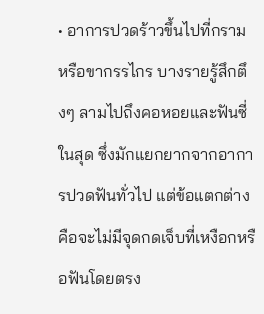• อาการปวดร้าวขึ้นไปที่กรามหรือขากรรไกร บางรายรู้สึกตึงๆ ลามไปถึงคอหอยและฟันซี่ในสุด ซึ่งมักแยกยากจากอาการปวดฟันทั่วไป แต่ข้อแตกต่างคือจะไม่มีจุดกดเจ็บที่เหงือกหรือฟันโดยตรง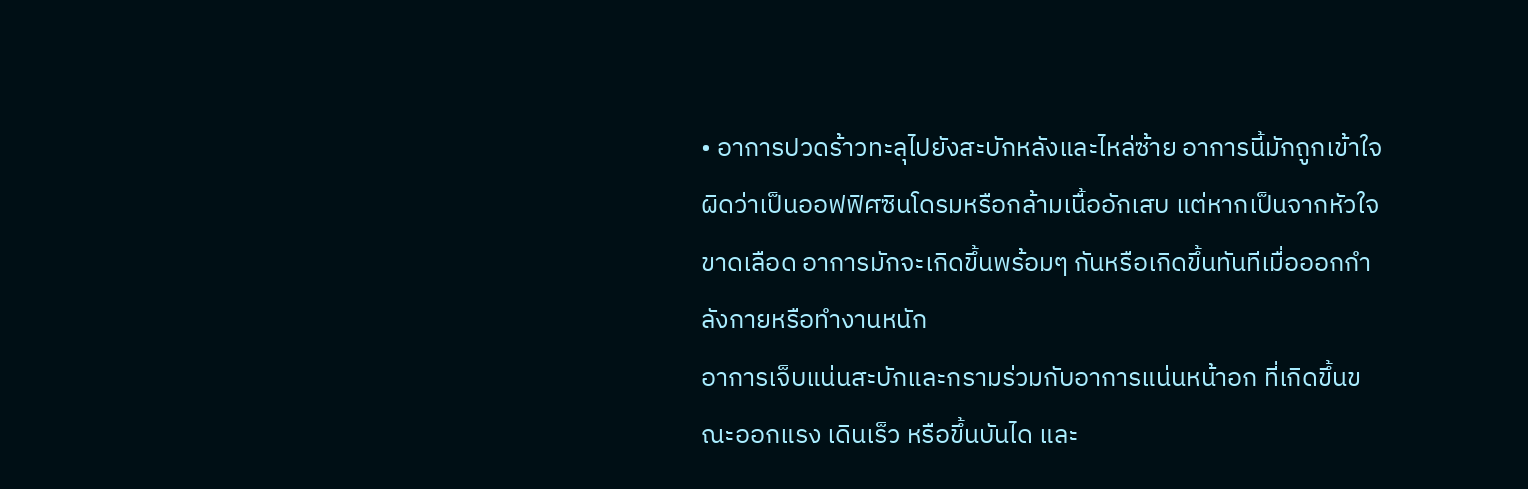• อาการปวดร้าวทะลุไปยังสะบักหลังและไหล่ซ้าย อาการนี้มักถูกเข้าใจผิดว่าเป็นออฟฟิศซินโดรมหรือกล้ามเนื้ออักเสบ แต่หากเป็นจากหัวใจขาดเลือด อาการมักจะเกิดขึ้นพร้อมๆ กันหรือเกิดขึ้นทันทีเมื่อออกกำลังกายหรือทำงานหนัก
อาการเจ็บแน่นสะบักและกรามร่วมกับอาการแน่นหน้าอก ที่เกิดขึ้นขณะออกแรง เดินเร็ว หรือขึ้นบันได และ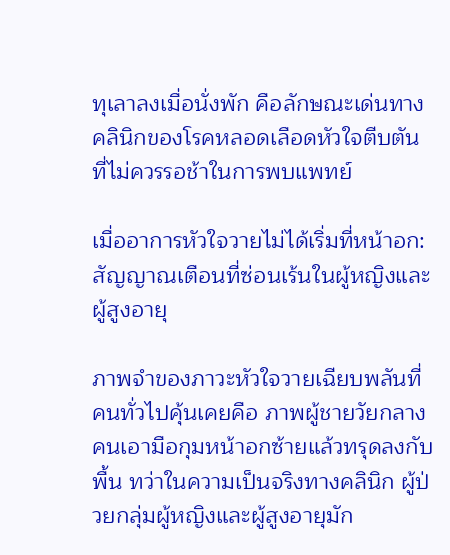ทุเลาลงเมื่อนั่งพัก คือลักษณะเด่นทางคลินิกของโรคหลอดเลือดหัวใจตีบตันที่ไม่ควรรอช้าในการพบแพทย์

เมื่ออาการหัวใจวายไม่ได้เริ่มที่หน้าอก: สัญญาณเตือนที่ซ่อนเร้นในผู้หญิงและผู้สูงอายุ

ภาพจำของภาวะหัวใจวายเฉียบพลันที่คนทั่วไปคุ้นเคยคือ ภาพผู้ชายวัยกลางคนเอามือกุมหน้าอกซ้ายแล้วทรุดลงกับพื้น ทว่าในความเป็นจริงทางคลินิก ผู้ป่วยกลุ่มผู้หญิงและผู้สูงอายุมัก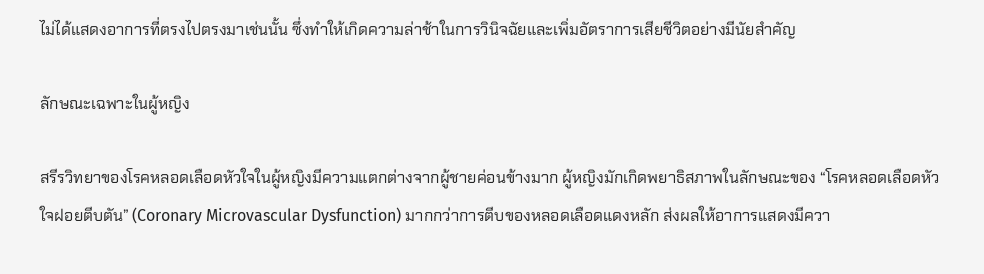ไม่ได้แสดงอาการที่ตรงไปตรงมาเช่นนั้น ซึ่งทำให้เกิดความล่าช้าในการวินิจฉัยและเพิ่มอัตราการเสียชีวิตอย่างมีนัยสำคัญ

ลักษณะเฉพาะในผู้หญิง

สรีรวิทยาของโรคหลอดเลือดหัวใจในผู้หญิงมีความแตกต่างจากผู้ชายค่อนข้างมาก ผู้หญิงมักเกิดพยาธิสภาพในลักษณะของ “โรคหลอดเลือดหัวใจฝอยตีบตัน” (Coronary Microvascular Dysfunction) มากกว่าการตีบของหลอดเลือดแดงหลัก ส่งผลให้อาการแสดงมีควา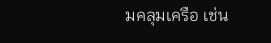มคลุมเครือ เช่น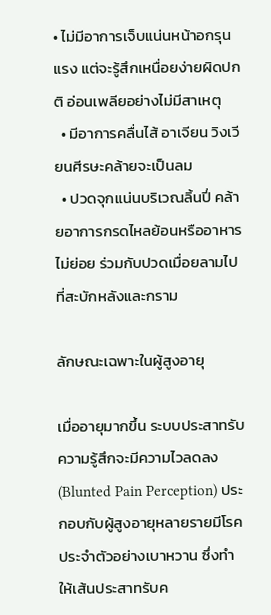• ไม่มีอาการเจ็บแน่นหน้าอกรุนแรง แต่จะรู้สึกเหนื่อยง่ายผิดปกติ อ่อนเพลียอย่างไม่มีสาเหตุ
  • มีอาการคลื่นไส้ อาเจียน วิงเวียนศีรษะคล้ายจะเป็นลม
  • ปวดจุกแน่นบริเวณลิ้นปี่ คล้ายอาการกรดไหลย้อนหรืออาหารไม่ย่อย ร่วมกับปวดเมื่อยลามไปที่สะบักหลังและกราม

ลักษณะเฉพาะในผู้สูงอายุ

เมื่ออายุมากขึ้น ระบบประสาทรับความรู้สึกจะมีความไวลดลง (Blunted Pain Perception) ประกอบกับผู้สูงอายุหลายรายมีโรคประจำตัวอย่างเบาหวาน ซึ่งทำให้เส้นประสาทรับค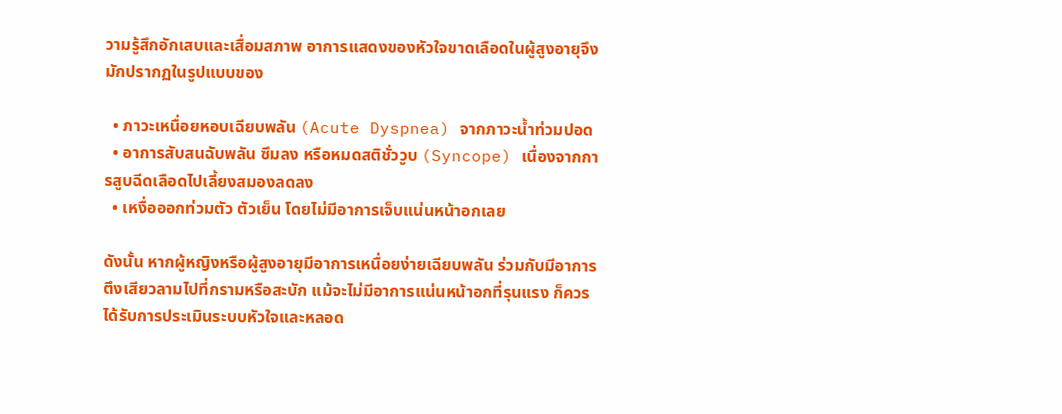วามรู้สึกอักเสบและเสื่อมสภาพ อาการแสดงของหัวใจขาดเลือดในผู้สูงอายุจึงมักปรากฏในรูปแบบของ

  • ภาวะเหนื่อยหอบเฉียบพลัน (Acute Dyspnea) จากภาวะน้ำท่วมปอด
  • อาการสับสนฉับพลัน ซึมลง หรือหมดสติชั่ววูบ (Syncope) เนื่องจากการสูบฉีดเลือดไปเลี้ยงสมองลดลง
  • เหงื่อออกท่วมตัว ตัวเย็น โดยไม่มีอาการเจ็บแน่นหน้าอกเลย

ดังนั้น หากผู้หญิงหรือผู้สูงอายุมีอาการเหนื่อยง่ายเฉียบพลัน ร่วมกับมีอาการตึงเสียวลามไปที่กรามหรือสะบัก แม้จะไม่มีอาการแน่นหน้าอกที่รุนแรง ก็ควรได้รับการประเมินระบบหัวใจและหลอด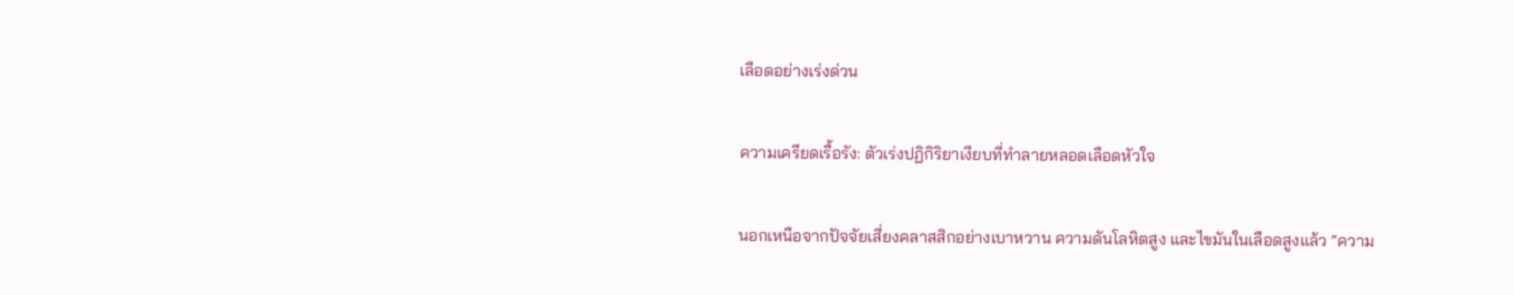เลือดอย่างเร่งด่วน

ความเครียดเรื้อรัง: ตัวเร่งปฏิกิริยาเงียบที่ทำลายหลอดเลือดหัวใจ

นอกเหนือจากปัจจัยเสี่ยงคลาสสิกอย่างเบาหวาน ความดันโลหิตสูง และไขมันในเลือดสูงแล้ว “ความ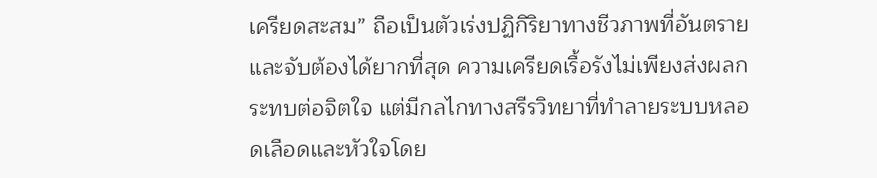เครียดสะสม” ถือเป็นตัวเร่งปฏิกิริยาทางชีวภาพที่อันตรายและจับต้องได้ยากที่สุด ความเครียดเรื้อรังไม่เพียงส่งผลกระทบต่อจิตใจ แต่มีกลไกทางสรีรวิทยาที่ทำลายระบบหลอดเลือดและหัวใจโดย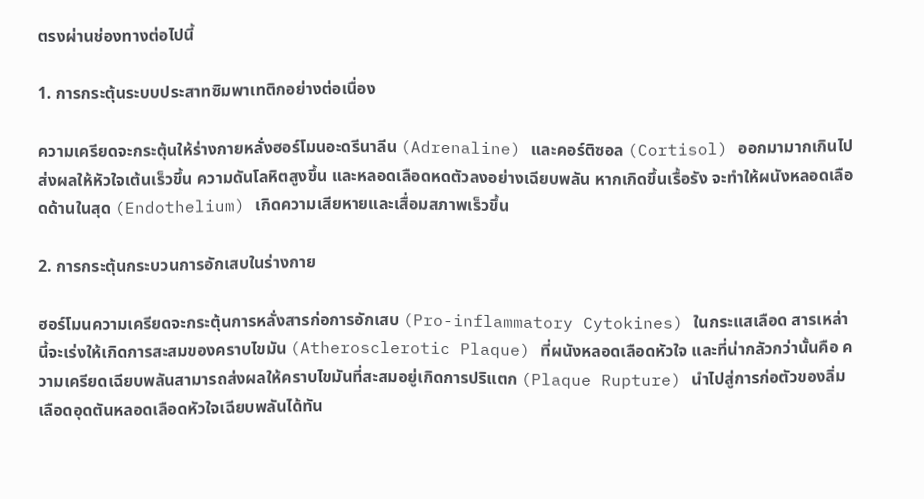ตรงผ่านช่องทางต่อไปนี้

1. การกระตุ้นระบบประสาทซิมพาเทติกอย่างต่อเนื่อง

ความเครียดจะกระตุ้นให้ร่างกายหลั่งฮอร์โมนอะดรีนาลีน (Adrenaline) และคอร์ติซอล (Cortisol) ออกมามากเกินไป ส่งผลให้หัวใจเต้นเร็วขึ้น ความดันโลหิตสูงขึ้น และหลอดเลือดหดตัวลงอย่างเฉียบพลัน หากเกิดขึ้นเรื้อรัง จะทำให้ผนังหลอดเลือดด้านในสุด (Endothelium) เกิดความเสียหายและเสื่อมสภาพเร็วขึ้น

2. การกระตุ้นกระบวนการอักเสบในร่างกาย

ฮอร์โมนความเครียดจะกระตุ้นการหลั่งสารก่อการอักเสบ (Pro-inflammatory Cytokines) ในกระแสเลือด สารเหล่านี้จะเร่งให้เกิดการสะสมของคราบไขมัน (Atherosclerotic Plaque) ที่ผนังหลอดเลือดหัวใจ และที่น่ากลัวกว่านั้นคือ ความเครียดเฉียบพลันสามารถส่งผลให้คราบไขมันที่สะสมอยู่เกิดการปริแตก (Plaque Rupture) นำไปสู่การก่อตัวของลิ่มเลือดอุดตันหลอดเลือดหัวใจเฉียบพลันได้ทัน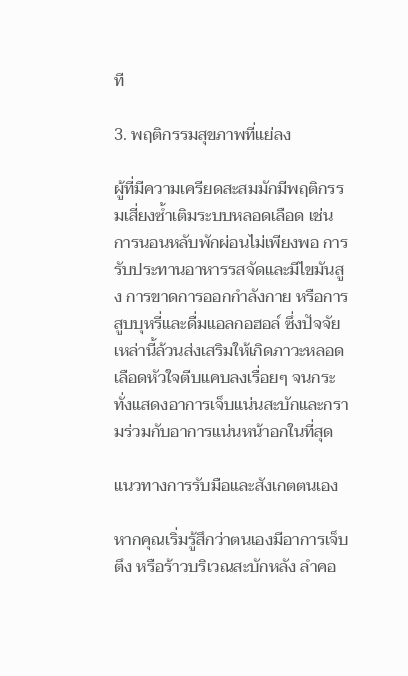ที

3. พฤติกรรมสุขภาพที่แย่ลง

ผู้ที่มีความเครียดสะสมมักมีพฤติกรรมเสี่ยงซ้ำเติมระบบหลอดเลือด เช่น การนอนหลับพักผ่อนไม่เพียงพอ การรับประทานอาหารรสจัดและมีไขมันสูง การขาดการออกกำลังกาย หรือการสูบบุหรี่และดื่มแอลกอฮอล์ ซึ่งปัจจัยเหล่านี้ล้วนส่งเสริมให้เกิดภาวะหลอดเลือดหัวใจตีบแคบลงเรื่อยๆ จนกระทั่งแสดงอาการเจ็บแน่นสะบักและกรามร่วมกับอาการแน่นหน้าอกในที่สุด

แนวทางการรับมือและสังเกตตนเอง

หากคุณเริ่มรู้สึกว่าตนเองมีอาการเจ็บ ตึง หรือร้าวบริเวณสะบักหลัง ลำคอ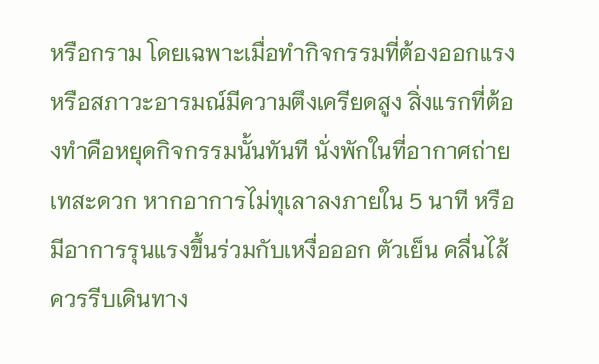หรือกราม โดยเฉพาะเมื่อทำกิจกรรมที่ต้องออกแรง หรือสภาวะอารมณ์มีความตึงเครียดสูง สิ่งแรกที่ต้องทำคือหยุดกิจกรรมนั้นทันที นั่งพักในที่อากาศถ่ายเทสะดวก หากอาการไม่ทุเลาลงภายใน 5 นาที หรือมีอาการรุนแรงขึ้นร่วมกับเหงื่อออก ตัวเย็น คลื่นไส้ ควรรีบเดินทาง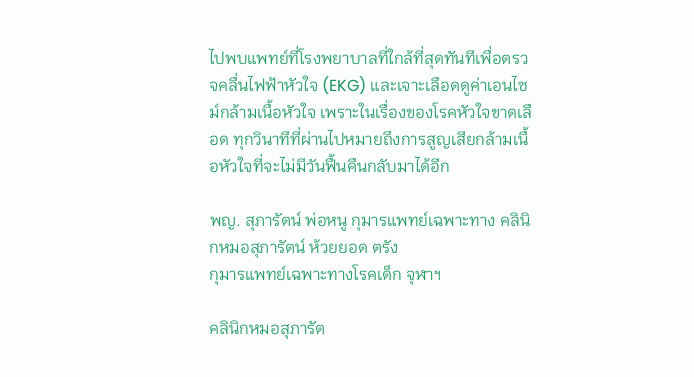ไปพบแพทย์ที่โรงพยาบาลที่ใกล้ที่สุดทันทีเพื่อตรวจคลื่นไฟฟ้าหัวใจ (EKG) และเจาะเลือดดูค่าเอนไซม์กล้ามเนื้อหัวใจ เพราะในเรื่องของโรคหัวใจขาดเลือด ทุกวินาทีที่ผ่านไปหมายถึงการสูญเสียกล้ามเนื้อหัวใจที่จะไม่มีวันฟื้นคืนกลับมาได้อีก

พญ. สุภารัตน์ พ่อหนู กุมารแพทย์เฉพาะทาง คลินิกหมอสุภารัตน์ ห้วยยอด ตรัง
กุมารแพทย์เฉพาะทางโรคเด็ก จุฬาฯ

คลินิกหมอสุภารัต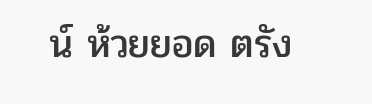น์ ห้วยยอด ตรัง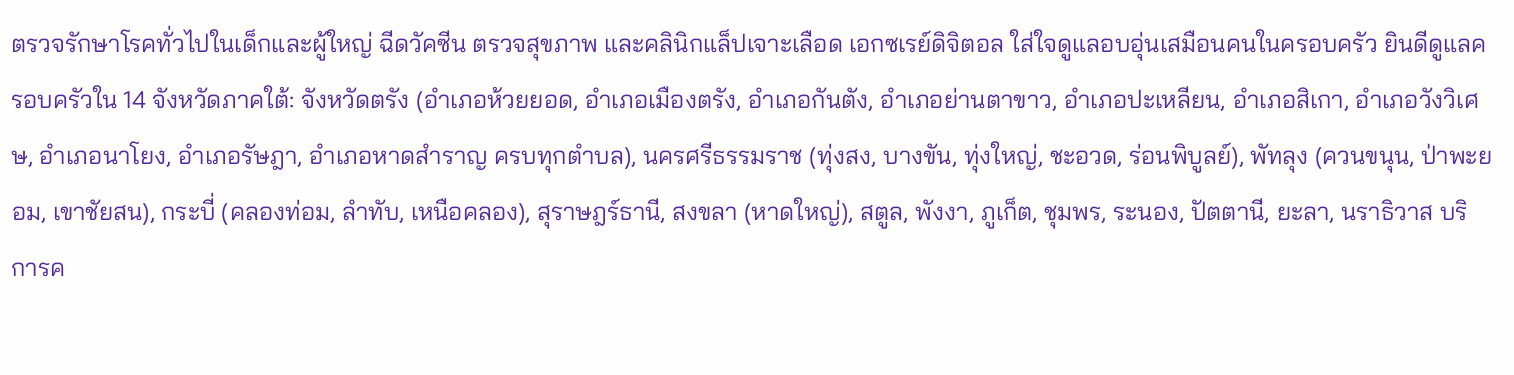ตรวจรักษาโรคทั่วไปในเด็กและผู้ใหญ่ ฉีดวัคซีน ตรวจสุขภาพ และคลินิกแล็ปเจาะเลือด เอกซเรย์ดิจิตอล ใส่ใจดูแลอบอุ่นเสมือนคนในครอบครัว ยินดีดูแลครอบครัวใน 14 จังหวัดภาคใต้: จังหวัดตรัง (อำเภอห้วยยอด, อำเภอเมืองตรัง, อำเภอกันตัง, อำเภอย่านตาขาว, อำเภอปะเหลียน, อำเภอสิเกา, อำเภอวังวิเศษ, อำเภอนาโยง, อำเภอรัษฎา, อำเภอหาดสำราญ ครบทุกตำบล), นครศรีธรรมราช (ทุ่งสง, บางขัน, ทุ่งใหญ่, ชะอวด, ร่อนพิบูลย์), พัทลุง (ควนขนุน, ป่าพะยอม, เขาชัยสน), กระบี่ (คลองท่อม, ลำทับ, เหนือคลอง), สุราษฎร์ธานี, สงขลา (หาดใหญ่), สตูล, พังงา, ภูเก็ต, ชุมพร, ระนอง, ปัตตานี, ยะลา, นราธิวาส บริการค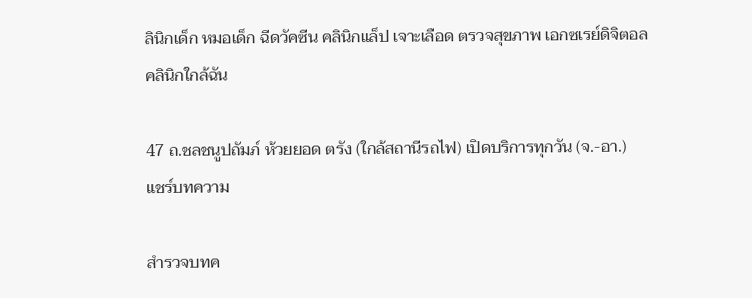ลินิกเด็ก หมอเด็ก ฉีดวัคซีน คลินิกแล็ป เจาะเลือด ตรวจสุขภาพ เอกซเรย์ดิจิตอล คลินิกใกล้ฉัน

47 ถ.ชลชนูปถัมภ์ ห้วยยอด ตรัง (ใกล้สถานีรถไฟ) เปิดบริการทุกวัน (จ.-อา.)
แชร์บทความ

สำรวจบทค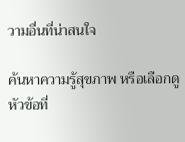วามอื่นที่น่าสนใจ

ค้นหาความรู้สุขภาพ หรือเลือกดูหัวข้อที่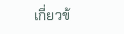เกี่ยวข้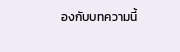องกับบทความนี้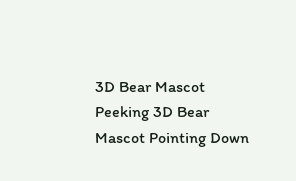3D Bear Mascot Peeking 3D Bear Mascot Pointing Down